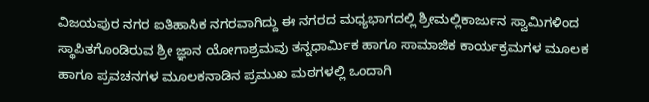ವಿಜಯಪುರ ನಗರ ಐತಿಹಾಸಿಕ ನಗರವಾಗಿದ್ದು ಈ ನಗರದ ಮಧ್ಯಭಾಗದಲ್ಲಿ ಶ್ರೀಮಲ್ಲಿಕಾರ್ಜುನ ಸ್ವಾಮಿಗಳಿಂದ ಸ್ಥಾಪಿತಗೊಂಡಿರುವ ಶ್ರೀ ಜ್ಞಾನ ಯೋಗಾಶ್ರಮವು ತನ್ನಧಾರ್ಮಿಕ ಹಾಗೂ ಸಾಮಾಜಿಕ ಕಾರ್ಯಕ್ರಮಗಳ ಮೂಲಕ ಹಾಗೂ ಪ್ರವಚನಗಳ ಮೂಲಕನಾಡಿನ ಪ್ರಮುಖ ಮಠಗಳಲ್ಲಿ ಒಂದಾಗಿ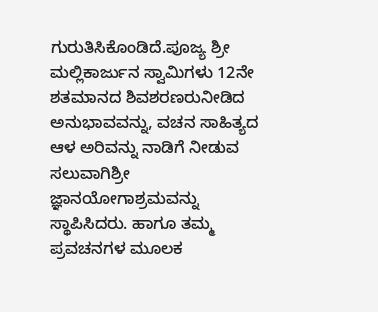ಗುರುತಿಸಿಕೊಂಡಿದೆ.ಪೂಜ್ಯ ಶ್ರೀ ಮಲ್ಲಿಕಾರ್ಜುನ ಸ್ವಾಮಿಗಳು 12ನೇ ಶತಮಾನದ ಶಿವಶರಣರುನೀಡಿದ ಅನುಭಾವವನ್ನು, ವಚನ ಸಾಹಿತ್ಯದ ಆಳ ಅರಿವನ್ನು ನಾಡಿಗೆ ನೀಡುವ ಸಲುವಾಗಿಶ್ರೀ ಜ್ಞಾನಯೋಗಾಶ್ರಮವನ್ನು ಸ್ಥಾಪಿಸಿದರು. ಹಾಗೂ ತಮ್ಮ ಪ್ರವಚನಗಳ ಮೂಲಕ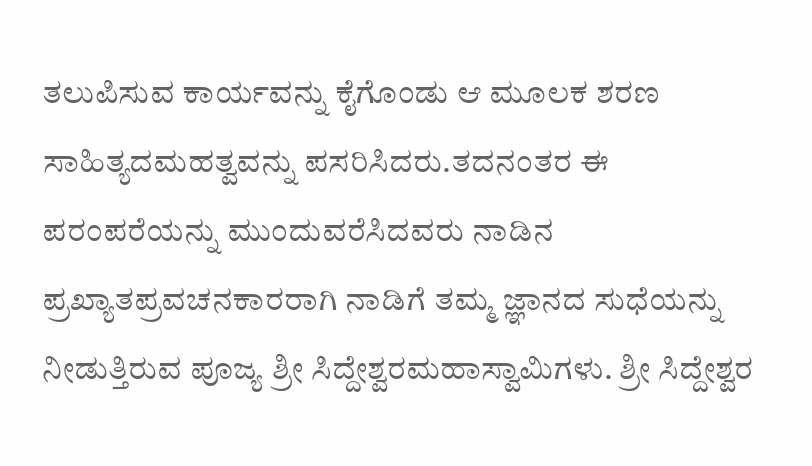ತಲುಪಿಸುವ ಕಾರ್ಯವನ್ನು ಕೈಗೊಂಡು ಆ ಮೂಲಕ ಶರಣ ಸಾಹಿತ್ಯದಮಹತ್ವವನ್ನು ಪಸರಿಸಿದರು.ತದನಂತರ ಈ ಪರಂಪರೆಯನ್ನು ಮುಂದುವರೆಸಿದವರು ನಾಡಿನ ಪ್ರಖ್ಯಾತಪ್ರವಚನಕಾರರಾಗಿ ನಾಡಿಗೆ ತಮ್ಮ ಜ್ಞಾನದ ಸುಧೆಯನ್ನು ನೀಡುತ್ತಿರುವ ಪೂಜ್ಯ ಶ್ರೀ ಸಿದ್ದೇಶ್ವರಮಹಾಸ್ವಾಮಿಗಳು. ಶ್ರೀ ಸಿದ್ದೇಶ್ವರ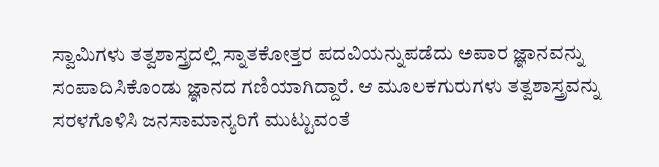ಸ್ವಾಮಿಗಳು ತತ್ವಶಾಸ್ತ್ರದಲ್ಲಿ ಸ್ನಾತಕೋತ್ತರ ಪದವಿಯನ್ನುಪಡೆದು ಅಪಾರ ಜ್ಞಾನವನ್ನು ಸಂಪಾದಿಸಿಕೊಂಡು ಜ್ಞಾನದ ಗಣಿಯಾಗಿದ್ದಾರೆ. ಆ ಮೂಲಕಗುರುಗಳು ತತ್ವಶಾಸ್ತ್ರವನ್ನು ಸರಳಗೊಳಿಸಿ ಜನಸಾಮಾನ್ಯರಿಗೆ ಮುಟ್ಟುವಂತೆ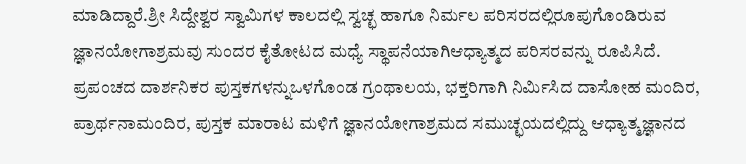ಮಾಡಿದ್ದಾರೆ.ಶ್ರೀ ಸಿದ್ದೇಶ್ವರ ಸ್ವಾಮಿಗಳ ಕಾಲದಲ್ಲಿ ಸ್ವಚ್ಛ ಹಾಗೂ ನಿರ್ಮಲ ಪರಿಸರದಲ್ಲಿರೂಪುಗೊಂಡಿರುವ ಜ್ಞಾನಯೋಗಾಶ್ರಮವು ಸುಂದರ ಕೈತೋಟದ ಮಧ್ಯೆ ಸ್ಥಾಪನೆಯಾಗಿಆಧ್ಯಾತ್ಮದ ಪರಿಸರವನ್ನು ರೂಪಿಸಿದೆ. ಪ್ರಪಂಚದ ದಾರ್ಶನಿಕರ ಪುಸ್ತಕಗಳನ್ನುಒಳಗೊಂಡ ಗ್ರಂಥಾಲಯ, ಭಕ್ತರಿಗಾಗಿ ನಿರ್ಮಿಸಿದ ದಾಸೋಹ ಮಂದಿರ, ಪ್ರಾರ್ಥನಾಮಂದಿರ, ಪುಸ್ತಕ ಮಾರಾಟ ಮಳಿಗೆ ಜ್ಞಾನಯೋಗಾಶ್ರಮದ ಸಮುಚ್ಛಯದಲ್ಲಿದ್ದು ಆಧ್ಯಾತ್ಮಜ್ಞಾನದ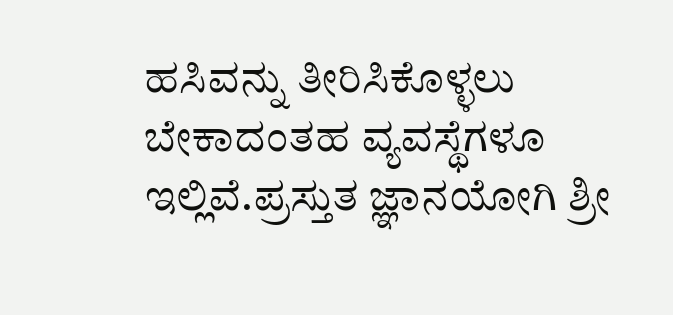ಹಸಿವನ್ನು ತೀರಿಸಿಕೊಳ್ಳಲು ಬೇಕಾದಂತಹ ವ್ಯವಸ್ಥೆಗಳೂ ಇಲ್ಲಿವೆ.ಪ್ರಸ್ತುತ ಜ್ಞಾನಯೋಗಿ ಶ್ರೀ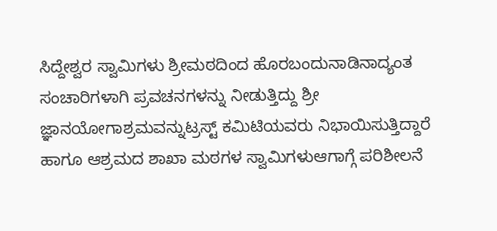ಸಿದ್ದೇಶ್ವರ ಸ್ವಾಮಿಗಳು ಶ್ರೀಮಠದಿಂದ ಹೊರಬಂದುನಾಡಿನಾದ್ಯಂತ ಸಂಚಾರಿಗಳಾಗಿ ಪ್ರವಚನಗಳನ್ನು ನೀಡುತ್ತಿದ್ದು ಶ್ರೀ ಜ್ಞಾನಯೋಗಾಶ್ರಮವನ್ನುಟ್ರಸ್ಟ್ ಕಮಿಟಿಯವರು ನಿಭಾಯಿಸುತ್ತಿದ್ದಾರೆ ಹಾಗೂ ಆಶ್ರಮದ ಶಾಖಾ ಮಠಗಳ ಸ್ವಾಮಿಗಳುಆಗಾಗ್ಗೆ ಪರಿಶೀಲನೆ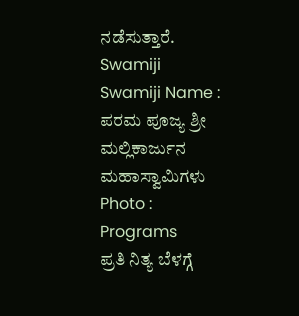ನಡೆಸುತ್ತಾರೆ.
Swamiji
Swamiji Name :
ಪರಮ ಪೂಜ್ಯ ಶ್ರೀ ಮಲ್ಲಿಕಾರ್ಜುನ ಮಹಾಸ್ವಾಮಿಗಳು
Photo :
Programs
ಪ್ರತಿ ನಿತ್ಯ ಬೆಳಗ್ಗೆ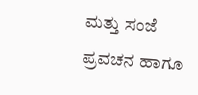ಮತ್ತು ಸಂಜೆ ಪ್ರವಚನ ಹಾಗೂ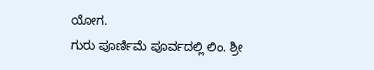ಯೋಗ.
ಗುರು ಪೂರ್ಣಿಮೆ ಪೂರ್ವದಲ್ಲಿ ಲಿಂ. ಶ್ರೀ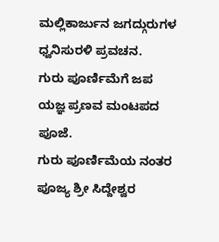ಮಲ್ಲಿಕಾರ್ಜುನ ಜಗದ್ಗುರುಗಳ ಧ್ವನಿಸುರಳಿ ಪ್ರವಚನ.
ಗುರು ಪೂರ್ಣಿಮೆಗೆ ಜಪ ಯಜ್ಞ ಪ್ರಣವ ಮಂಟಪದ ಪೂಜೆ.
ಗುರು ಪೂರ್ಣಿಮೆಯ ನಂತರ ಪೂಜ್ಯ ಶ್ರೀ ಸಿದ್ದೇಶ್ವರ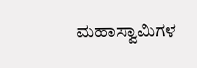ಮಹಾಸ್ವಾಮಿಗಳ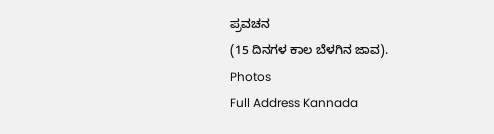ಪ್ರವಚನ
(15 ದಿನಗಳ ಕಾಲ ಬೆಳಗಿನ ಜಾವ).
Photos
Full Address Kannada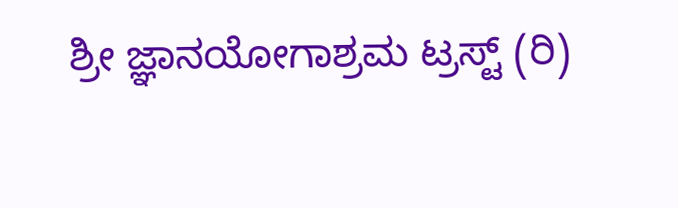ಶ್ರೀ ಜ್ಞಾನಯೋಗಾಶ್ರಮ ಟ್ರಸ್ಟ್ (ರಿ)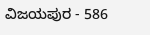ವಿಜಯಪುರ - 586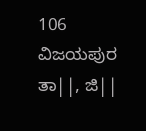106
ವಿಜಯಪುರ ತಾ||, ಜಿ||